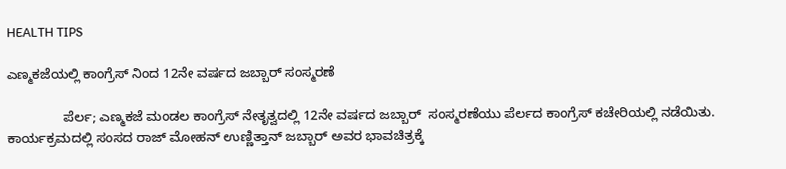HEALTH TIPS

ಎಣ್ಮಕಜೆಯಲ್ಲಿ ಕಾಂಗ್ರೆಸ್ ನಿಂದ 12ನೇ ವರ್ಷದ ಜಬ್ಬಾರ್ ಸಂಸ್ಮರಣೆ

               ಪೆರ್ಲ; ಎಣ್ಮಕಜೆ ಮಂಡಲ ಕಾಂಗ್ರೆಸ್ ನೇತೃತ್ವದಲ್ಲಿ 12ನೇ ವರ್ಷದ ಜಬ್ಬಾರ್  ಸಂಸ್ಮರಣೆಯು ಪೆರ್ಲದ ಕಾಂಗ್ರೆಸ್ ಕಚೇರಿಯಲ್ಲಿ ನಡೆಯಿತು. ಕಾರ್ಯಕ್ರಮದಲ್ಲಿ ಸಂಸದ ರಾಜ್ ಮೋಹನ್ ಉಣ್ಣಿತ್ತಾನ್ ಜಬ್ಬಾರ್ ಅವರ ಭಾವಚಿತ್ರಕ್ಕೆ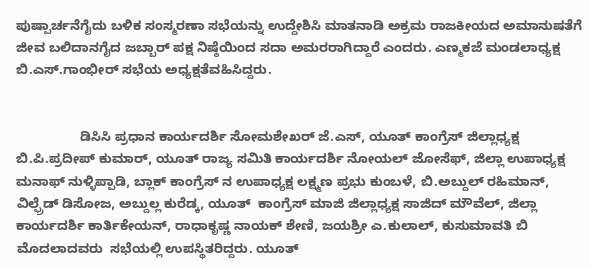ಪುಷ್ಪಾರ್ಚನೆಗೈದು ಬಳಿಕ ಸಂಸ್ಮರಣಾ ಸಭೆಯನ್ನು ಉದ್ದೇಶಿಸಿ ಮಾತನಾಡಿ ಅಕ್ರಮ ರಾಜಕೀಯದ ಅಮಾನುಷತೆಗೆ ಜೀವ ಬಲಿದಾನಗೈದ ಜಬ್ಬಾರ್ ಪಕ್ಷ ನಿಷ್ಠೆಯಿಂದ ಸದಾ ಅಮರರಾಗಿದ್ದಾರೆ ಎಂದರು. ಎಣ್ಮಕಜೆ ಮಂಡಲಾಧ್ಯಕ್ಷ ಬಿ.ಎಸ್.ಗಾಂಭೀರ್ ಸಭೆಯ ಅಧ್ಯಕ್ಷತೆವಹಿಸಿದ್ದರು.


                 ಡಿಸಿಸಿ ಪ್ರಧಾನ ಕಾರ್ಯದರ್ಶಿ ಸೋಮಶೇಖರ್ ಜೆ.ಎಸ್, ಯೂತ್ ಕಾಂಗ್ರೆಸ್ ಜಿಲ್ಲಾಧ್ಯಕ್ಷ ಬಿ.ಪಿ.ಪ್ರದೀಪ್ ಕುಮಾರ್, ಯೂತ್ ರಾಜ್ಯ ಸಮಿತಿ ಕಾರ್ಯದರ್ಶಿ ನೋಯಲ್ ಜೋಸೆಫ್, ಜಿಲ್ಲಾ ಉಪಾಧ್ಯಕ್ಷ ಮನಾಫ್ ನುಳ್ಳಿಪ್ಪಾಡಿ, ಬ್ಲಾಕ್ ಕಾಂಗ್ರೆಸ್ ನ ಉಪಾಧ್ಯಕ್ಷ ಲಕ್ಷ್ಮಣ ಪ್ರಭು ಕುಂಬಳೆ, ಬಿ.ಅಬ್ದುಲ್ ರಹಿಮಾನ್, ವಿಲ್ಫ್ರೆಡ್ ಡಿಸೋಜ, ಅಬ್ದುಲ್ಲ ಕುರೆಡ್ಕ, ಯೂತ್  ಕಾಂಗ್ರೆಸ್ ಮಾಜಿ ಜಿಲ್ಲಾಧ್ಯಕ್ಷ ಸಾಜಿದ್ ಮೌವೆಲ್, ಜಿಲ್ಲಾ ಕಾರ್ಯದರ್ಶಿ ಕಾರ್ತಿಕೇಯನ್, ರಾಧಾಕೃಷ್ಣ ನಾಯಕ್ ಶೇಣಿ, ಜಯಶ್ರೀ ಎ.ಕುಲಾಲ್, ಕುಸುಮಾವತಿ ಬಿ  ಮೊದಲಾದವರು  ಸಭೆಯಲ್ಲಿ ಉಪಸ್ಥಿತರಿದ್ದರು. ಯೂತ್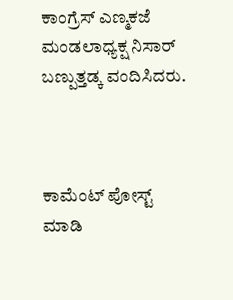ಕಾಂಗ್ರೆಸ್ ಎಣ್ಮಕಜೆ ಮಂಡಲಾಧ್ಯಕ್ಷ ನಿಸಾರ್ ಬಣ್ಪುತ್ತಡ್ಕ ವಂದಿಸಿದರು.



ಕಾಮೆಂಟ್‌‌ ಪೋಸ್ಟ್‌ ಮಾಡಿ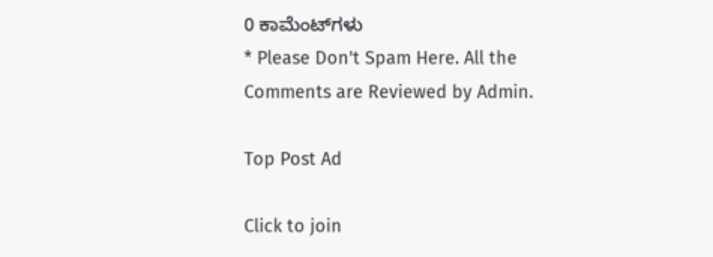0 ಕಾಮೆಂಟ್‌ಗಳು
* Please Don't Spam Here. All the Comments are Reviewed by Admin.

Top Post Ad

Click to join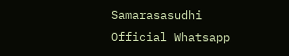Samarasasudhi Official Whatsapp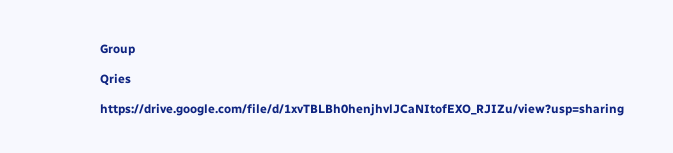Group

Qries

https://drive.google.com/file/d/1xvTBLBh0henjhvlJCaNItofEXO_RJIZu/view?usp=sharing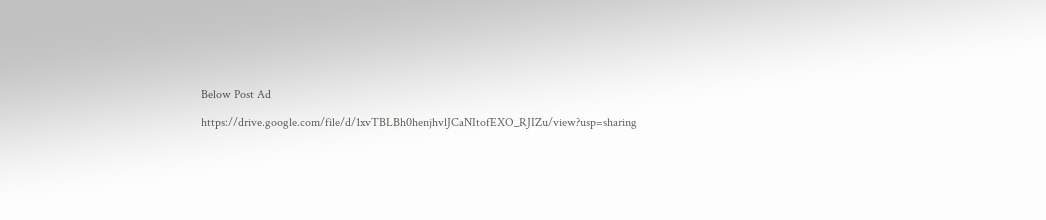Below Post Ad

https://drive.google.com/file/d/1xvTBLBh0henjhvlJCaNItofEXO_RJIZu/view?usp=sharing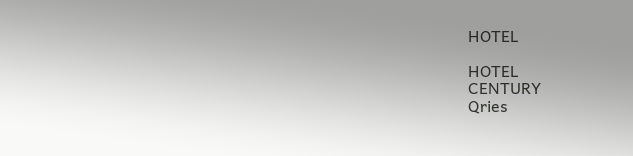HOTEL

HOTEL
CENTURY
Qries